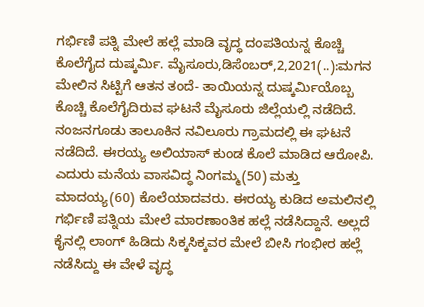ಗರ್ಭಿಣಿ ಪತ್ನಿ ಮೇಲೆ ಹಲ್ಲೆ ಮಾಡಿ ವೃದ್ಧ ದಂಪತಿಯನ್ನ ಕೊಚ್ಚಿ ಕೊಲೆಗೈದ ದುಷ್ಕರ್ಮಿ. ಮೈಸೂರು,ಡಿಸೆಂಬರ್,2,2021(..):ಮಗನ ಮೇಲಿನ ಸಿಟ್ಟಿಗೆ ಆತನ ತಂದೆ- ತಾಯಿಯನ್ನ ದುಷ್ಕರ್ಮಿಯೊಬ್ಬ ಕೊಚ್ಚಿ ಕೊಲೆಗೈದಿರುವ ಘಟನೆ ಮೈಸೂರು ಜಿಲ್ಲೆಯಲ್ಲಿ ನಡೆದಿದೆ. ನಂಜನಗೂಡು ತಾಲೂಕಿನ ನವಿಲೂರು ಗ್ರಾಮದಲ್ಲಿ ಈ ಘಟನೆ ನಡೆದಿದೆ. ಈರಯ್ಯ ಅಲಿಯಾಸ್ ಕುಂಡ ಕೊಲೆ ಮಾಡಿದ ಆರೋಪಿ. ಎದುರು ಮನೆಯ ವಾಸವಿದ್ಧ ನಿಂಗಮ್ಮ(50) ಮತ್ತು ಮಾದಯ್ಯ(60) ಕೊಲೆಯಾದವರು. ಈರಯ್ಯ ಕುಡಿದ ಅಮಲಿನಲ್ಲಿ ಗರ್ಭಿಣಿ ಪತ್ನಿಯ ಮೇಲೆ ಮಾರಣಾಂತಿಕ ಹಲ್ಲೆ ನಡೆಸಿದ್ದಾನೆ. ಅಲ್ಲದೆ ಕೈನಲ್ಲಿ ಲಾಂಗ್ ಹಿಡಿದು ಸಿಕ್ಕಸಿಕ್ಕವರ ಮೇಲೆ ಬೀಸಿ ಗಂಭೀರ ಹಲ್ಲೆ ನಡೆಸಿದ್ದು ಈ ವೇಳೆ ವೃದ್ಧ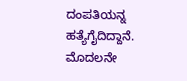ದಂಪತಿಯನ್ನ ಹತ್ಯೆಗೈದಿದ್ದಾನೆ. ಮೊದಲನೇ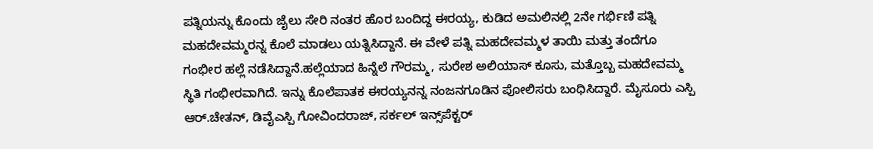ಪತ್ನಿಯನ್ನು ಕೊಂದು ಜೈಲು ಸೇರಿ ನಂತರ ಹೊರ ಬಂದಿದ್ದ ಈರಯ್ಯ, ಕುಡಿದ ಅಮಲಿನಲ್ಲಿ 2ನೇ ಗರ್ಭಿಣಿ ಪತ್ನಿ ಮಹದೇವಮ್ಮರನ್ನ ಕೊಲೆ ಮಾಡಲು ಯತ್ನಿಸಿದ್ದಾನೆ. ಈ ವೇಳೆ ಪತ್ನಿ ಮಹದೇವಮ್ಮಳ ತಾಯಿ ಮತ್ತು ತಂದೆಗೂ ಗಂಭೀರ ಹಲ್ಲೆ ನಡೆಸಿದ್ದಾನೆ.ಹಲ್ಲೆಯಾದ ಹಿನ್ನೆಲೆ ಗೌರಮ್ಮ, ಸುರೇಶ ಅಲಿಯಾಸ್ ಕೂಸು, ಮತ್ತೊಬ್ಬ ಮಹದೇವಮ್ಮ ಸ್ಥಿತಿ ಗಂಭೀರವಾಗಿದೆ. ಇನ್ನು ಕೊಲೆಪಾತಕ ಈರಯ್ಯನನ್ನ ನಂಜನಗೂಡಿನ ಪೋಲಿಸರು ಬಂಧಿಸಿದ್ದಾರೆ. ಮೈಸೂರು ಎಸ್ಪಿ ಆರ್.ಚೇತನ್, ಡಿವೈಎಸ್ಪಿ ಗೋವಿಂದರಾಜ್, ಸರ್ಕಲ್ ಇನ್ಸ್‌ಪೆಕ್ಟರ್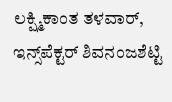ಲಕ್ಷ್ಮಿಕಾಂತ ತಳವಾರ್, ಇನ್ಸ್‌ಪೆಕ್ಟರ್ ಶಿವನಂಜಶೆಟ್ಟಿ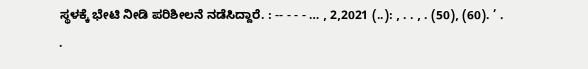ಸ್ಥಳಕ್ಕೆ ಭೇಟಿ ನೀಡಿ ಪರಿಶೀಲನೆ ನಡೆಸಿದ್ದಾರೆ. : -- - - - … , 2,2021 (..): , . . , . (50), (60). ’ . .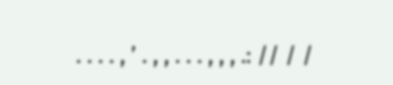. . . . , ’ . , , . . . , , , .: // / /